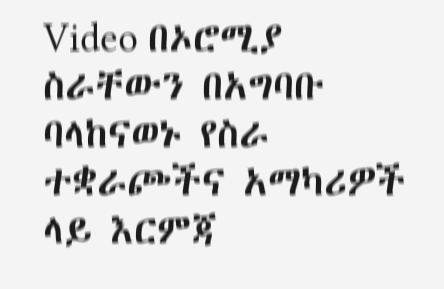Video በኦሮሚያ ስራቸውን በአግባቡ ባላከናወኑ የስራ ተቋራጮችና አማካሪዎች ላይ እርምጃ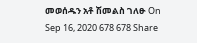መወሰዱን አቶ ሽመልስ ገለፁ On Sep 16, 2020 678 678 Share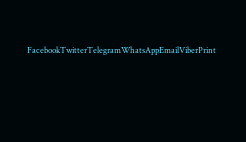FacebookTwitterTelegramWhatsAppEmailViberPrint